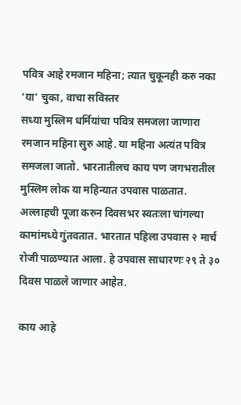पवित्र आहे रमजान महिना; त्यात चुकूनही करु नका 'या' चुका, वाचा सविस्तर
सध्या मुस्लिम धर्मियांचा पवित्र समजला जाणारा रमजान महिना सुरु आहे. या महिना अत्यंत पवित्र समजला जातो. भारतातीलच काय पण जगभरातील मुस्लिम लोक या महिन्यात उपवास पाळतात. अल्लाहची पूजा करुन दिवसभर स्वतःला चांगल्या कामांमध्ये गुंतवतात. भारतात पहिला उपवास २ मार्च रोजी पाळण्यात आला. हे उपवास साधारणः २९ ते ३० दिवस पाळले जाणार आहेत.

काय आहे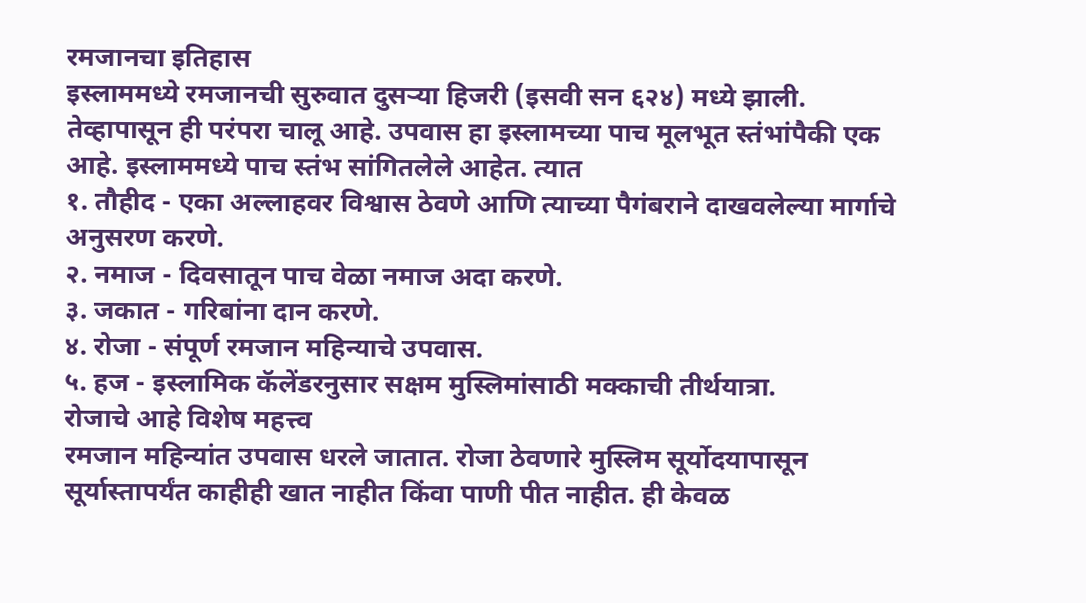रमजानचा इतिहास
इस्लाममध्ये रमजानची सुरुवात दुसऱ्या हिजरी (इसवी सन ६२४) मध्ये झाली. तेव्हापासून ही परंपरा चालू आहे. उपवास हा इस्लामच्या पाच मूलभूत स्तंभांपैकी एक आहे. इस्लाममध्ये पाच स्तंभ सांगितलेले आहेत. त्यात
१. तौहीद - एका अल्लाहवर विश्वास ठेवणे आणि त्याच्या पैगंबराने दाखवलेल्या मार्गाचे अनुसरण करणे.
२. नमाज - दिवसातून पाच वेळा नमाज अदा करणे.
३. जकात - गरिबांना दान करणे.
४. रोजा - संपूर्ण रमजान महिन्याचे उपवास.
५. हज - इस्लामिक कॅलेंडरनुसार सक्षम मुस्लिमांसाठी मक्काची तीर्थयात्रा.
रोजाचे आहे विशेष महत्त्व
रमजान महिन्यांत उपवास धरले जातात. रोजा ठेवणारे मुस्लिम सूर्योदयापासून सूर्यास्तापर्यंत काहीही खात नाहीत किंवा पाणी पीत नाहीत. ही केवळ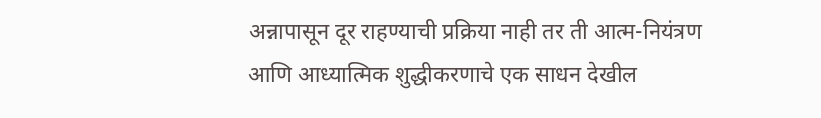अन्नापासून दूर राहण्याची प्रक्रिया नाही तर ती आत्म-नियंत्रण आणि आध्यात्मिक शुद्धीकरणाचे एक साधन देखील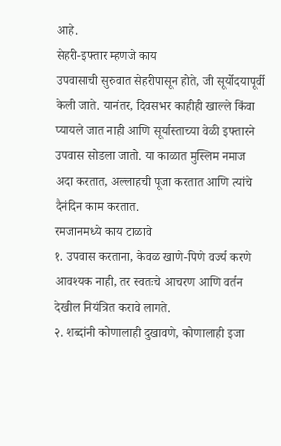आहे.
सेहरी-इफ्तार म्हणजे काय
उपवासाची सुरुवात सेहरीपासून होते, जी सूर्योदयापूर्वी केली जाते. यानंतर, दिवसभर काहीही खाल्ले किंवा प्यायले जात नाही आणि सूर्यास्ताच्या वेळी इफ्तारने उपवास सोडला जातो. या काळात मुस्लिम नमाज अदा करतात, अल्लाहची पूजा करतात आणि त्यांचे दैनंदिन काम करतात.
रमजानमध्ये काय टाळावे
१. उपवास करताना, केवळ खाणे-पिणे वर्ज्य करणे आवश्यक नाही, तर स्वतःचे आचरण आणि वर्तन देखील नियंत्रित करावे लागते.
२. शब्दांनी कोणालाही दुखावणे, कोणालाही इजा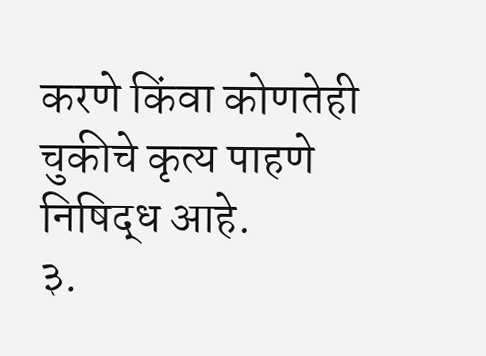करणे किंवा कोणतेही चुकीचे कृत्य पाहणे निषिद्ध आहे.
३.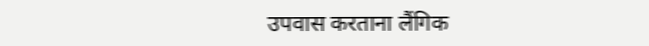उपवास करताना लैंगिक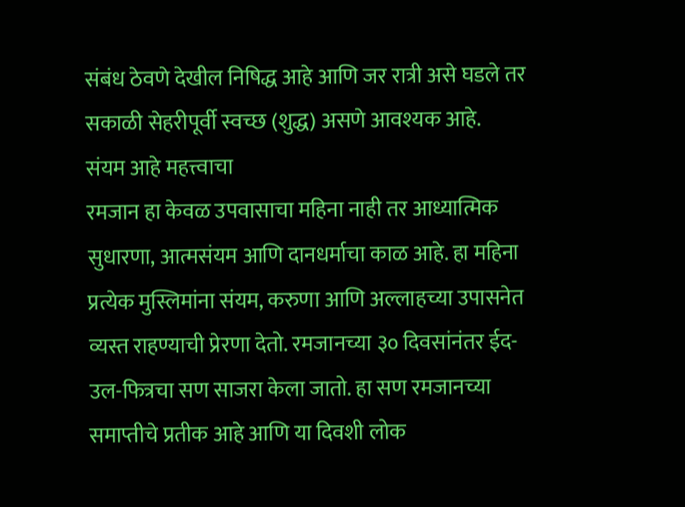संबंध ठेवणे देखील निषिद्ध आहे आणि जर रात्री असे घडले तर सकाळी सेहरीपूर्वी स्वच्छ (शुद्ध) असणे आवश्यक आहे.
संयम आहे महत्त्वाचा
रमजान हा केवळ उपवासाचा महिना नाही तर आध्यात्मिक सुधारणा, आत्मसंयम आणि दानधर्माचा काळ आहे. हा महिना प्रत्येक मुस्लिमांना संयम, करुणा आणि अल्लाहच्या उपासनेत व्यस्त राहण्याची प्रेरणा देतो. रमजानच्या ३० दिवसांनंतर ईद-उल-फित्रचा सण साजरा केला जातो. हा सण रमजानच्या समाप्तीचे प्रतीक आहे आणि या दिवशी लोक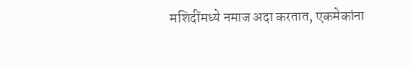मशिदींमध्ये नमाज अदा करतात, एकमेकांना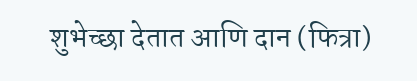शुभेच्छा देतात आणि दान (फित्रा)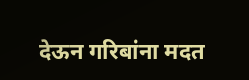देऊन गरिबांना मदत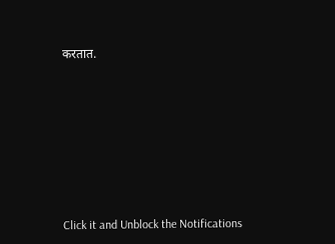करतात.












Click it and Unblock the Notifications